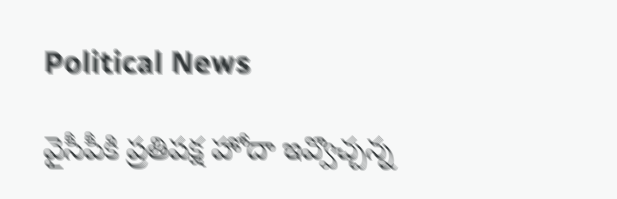Political News

వైసీపీకి ప్రతిపక్ష హోదా ఇవ్వొచ్చన్న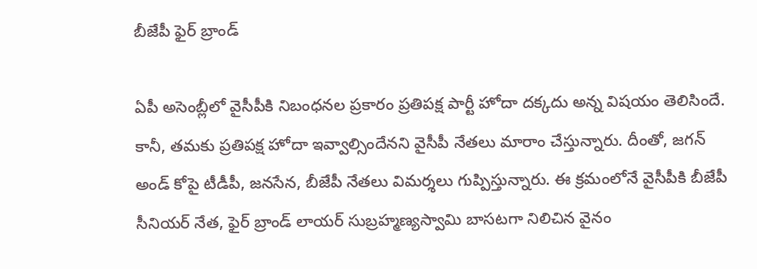బీజేపీ ఫైర్ బ్రాండ్

ఏపీ అసెంబ్లీలో వైసీపీకి నిబంధనల ప్రకారం ప్రతిపక్ష పార్టీ హోదా దక్కదు అన్న విషయం తెలిసిందే. కానీ, తమకు ప్రతిపక్ష హోదా ఇవ్వాల్సిందేనని వైసీపీ నేతలు మారాం చేస్తున్నారు. దీంతో, జగన్ అండ్ కోపై టీడీపీ, జనసేన, బీజేపీ నేతలు విమర్శలు గుప్పిస్తున్నారు. ఈ క్రమంలోనే వైసీపీకి బీజేపీ సీనియర్ నేత, ఫైర్ బ్రాండ్ లాయర్ సుబ్రహ్మణ్యస్వామి బాసటగా నిలిచిన వైనం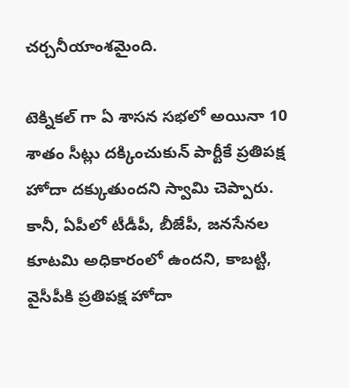చర్చనీయాంశమైంది.

టెక్నికల్ గా ఏ శాసన సభలో అయినా 10 శాతం సీట్లు దక్కించుకున్ పార్టీకే ప్రతిపక్ష హోదా దక్కుతుందని స్వామి చెప్పారు. కానీ, ఏపీలో టీడీపీ, బీజేపీ, జనసేనల కూటమి అధికారంలో ఉందని, కాబట్టి, వైసీపీకి ప్రతిపక్ష హోదా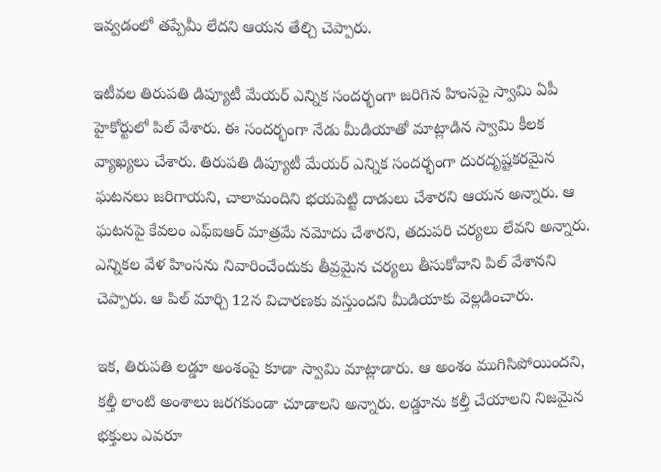ఇవ్వడంలో తప్పేమీ లేదని ఆయన తేల్చి చెప్పారు.

ఇటీవల తిరుపతి డిప్యూటీ మేయర్‌ ఎన్నిక సందర్భంగా జరిగిన హింసపై స్వామి ఏపీ హైకోర్టులో పిల్ వేశారు. ఈ సందర్భంగా నేడు మీడియాతో మాట్లాడిన స్వామి కీలక వ్యాఖ్యలు చేశారు. తిరుపతి డిప్యూటీ మేయర్‌ ఎన్నిక సందర్భంగా దురదృష్టకరమైన ఘటనలు జరిగాయని, చాలామందిని భయపెట్టి దాడులు చేశారని ఆయన అన్నారు. ఆ ఘటనపై కేవలం ఎఫ్ఐఆర్ మాత్రమే నమోదు చేశారని, తదుపరి చర్యలు లేవని అన్నారు. ఎన్నికల వేళ హింసను నివారించేందుకు తీవ్రమైన చర్యలు తీసుకోవాని పిల్‌ వేశానని చెప్పారు. ఆ పిల్‌ మార్చి 12న విచారణకు వస్తుందని మీడియాకు వెల్లడించారు.

ఇక, తిరుపతి లడ్డూ అంశంపై కూడా స్వామి మాట్లాడారు. ఆ అంశం ముగిసిపోయిందని, కల్తీ లాంటి అంశాలు జరగకుండా చూడాలని అన్నారు. లడ్డూను కల్తీ చేయాలని నిజమైన భక్తులు ఎవరూ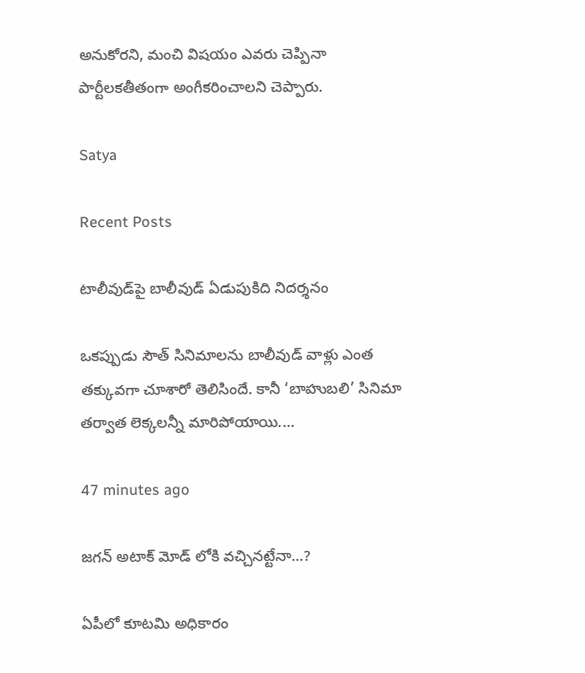అనుకోరని, మంచి విషయం ఎవరు చెప్పినా పార్టీలకతీతంగా అంగీకరించాలని చెప్పారు.

Satya

Recent Posts

టాలీవుడ్‌పై బాలీవుడ్ ఏడుపుకిది నిదర్శనం

ఒకప్పుడు సౌత్ సినిమాలను బాలీవుడ్ వాళ్లు ఎంత తక్కువగా చూశారో తెలిసిందే. కానీ ‘బాహుబలి’ సినిమా తర్వాత లెక్కలన్నీ మారిపోయాయి.…

47 minutes ago

జగన్ అటాక్ మోడ్ లోకి వచ్చినట్టేనా…?

ఏపీలో కూటమి అధికారం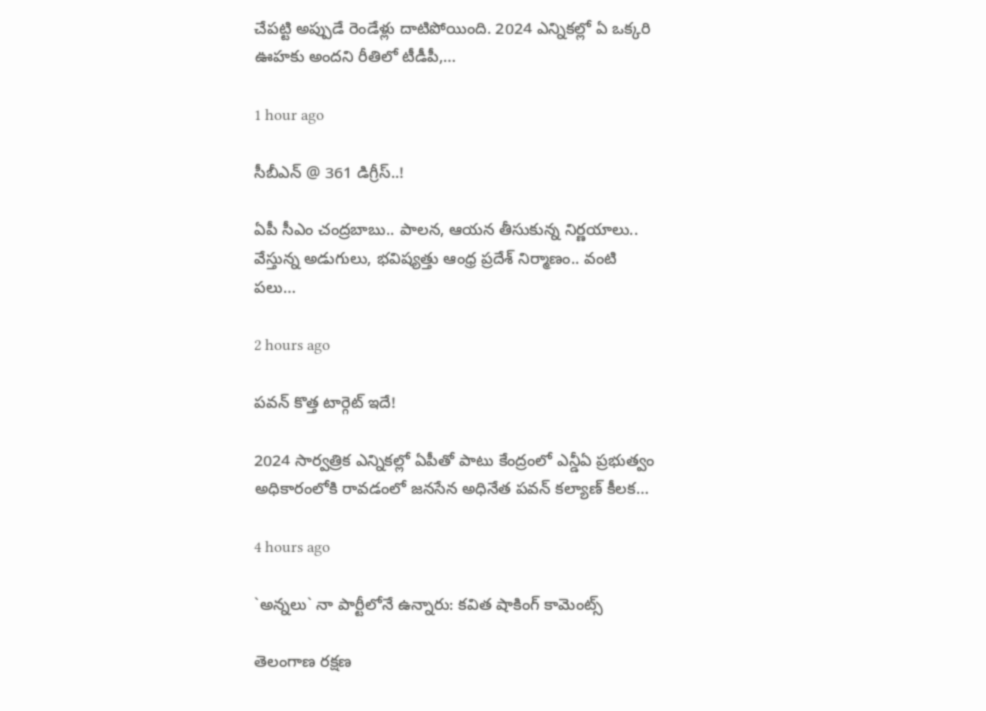చేపట్టి అప్పుడే రెండేళ్లు దాటిపోయింది. 2024 ఎన్నికల్లో ఏ ఒక్కరి ఊహకు అందని రీతిలో టీడీపీ,…

1 hour ago

సీబీఎన్ @ 361 డిగ్రీస్..!

ఏపీ సీఎం చంద్ర‌బాబు.. పాల‌న‌, ఆయ‌న తీసుకున్న నిర్ణ‌యాలు.. వేస్తున్న అడుగులు, భ‌విష్య‌త్తు ఆంధ్ర ప్ర‌దేశ్ నిర్మాణం.. వంటి ప‌లు…

2 hours ago

పవన్ కొత్త టార్గెట్ ఇదే!

2024 సార్వత్రిక ఎన్నికల్లో ఏపీతో పాటు కేంద్రంలో ఎన్డీఏ ప్రభుత్వం అధికారంలోకి రావడంలో జనసేన అధినేత పవన్ కల్యాణ్ కీలక…

4 hours ago

`అన్న‌లు` నా పార్టీలోనే ఉన్నారు: క‌విత షాకింగ్ కామెంట్స్‌

తెలంగాణ ర‌క్ష‌ణ‌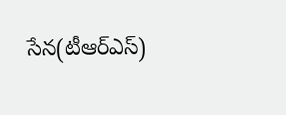సేన‌(టీఆర్ఎస్‌)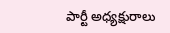పార్టీ అధ్య‌క్షురాలు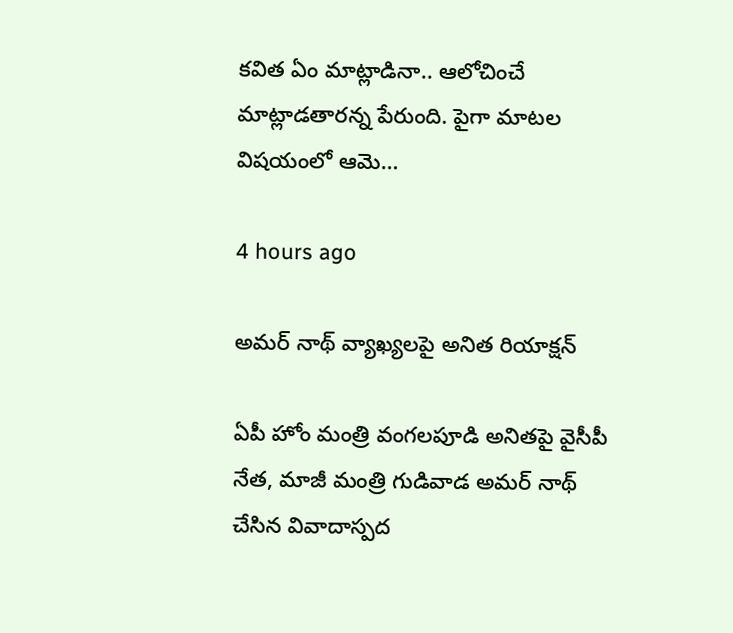క‌విత ఏం మాట్లాడినా.. ఆలోచించే మాట్లాడ‌తార‌న్న పేరుంది. పైగా మాట‌ల విష‌యంలో ఆమె…

4 hours ago

అమర్ నాథ్ వ్యాఖ్యలపై అనిత రియాక్షన్

ఏపీ హోం మంత్రి వంగలపూడి అనితపై వైసీపీ నేత, మాజీ మంత్రి గుడివాడ అమర్ నాథ్ చేసిన వివాదాస్పద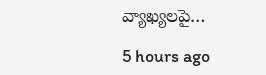వ్యాఖ్యలపై…

5 hours ago